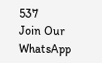537
Join Our WhatsApp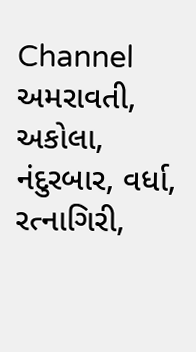Channel
અમરાવતી, અકોલા, નંદુરબાર, વર્ધા, રત્નાગિરી,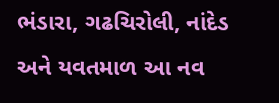ભંડારા, ગઢચિરોલી, નાંદેડ અને યવતમાળ આ નવ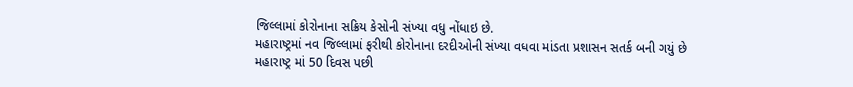જિલ્લામાં કોરોનાના સક્રિય કેસોની સંખ્યા વધુ નોંધાઇ છે.
મહારાષ્ટ્રમાં નવ જિલ્લામાં ફરીથી કોરોનાના દરદીઓની સંખ્યા વધવા માંડતા પ્રશાસન સતર્ક બની ગયું છે
મહારાષ્ટ્ર માં 50 દિવસ પછી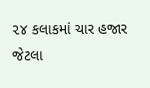૨૪ કલાકમાં ચાર હજાર જેટલા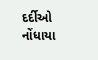દર્દીઓ નોંધાયા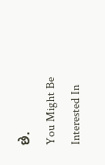છે.
You Might Be Interested In